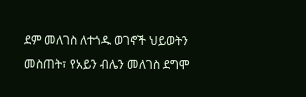ደም መለገስ ለተጎዱ ወገኖች ህይወትን መስጠት፣ የአይን ብሌን መለገስ ደግሞ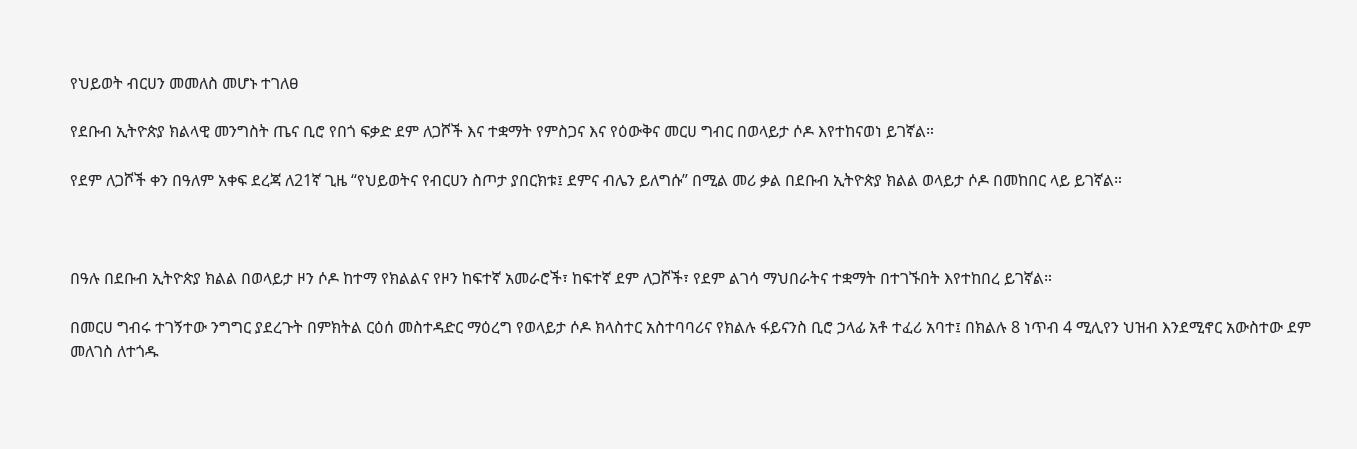የህይወት ብርሀን መመለስ መሆኑ ተገለፀ

የደቡብ ኢትዮጵያ ክልላዊ መንግስት ጤና ቢሮ የበጎ ፍቃድ ደም ለጋሾች እና ተቋማት የምስጋና እና የዕውቅና መርሀ ግብር በወላይታ ሶዶ እየተከናወነ ይገኛል።

የደም ለጋሾች ቀን በዓለም አቀፍ ደረጃ ለ21ኛ ጊዜ “የህይወትና የብርሀን ስጦታ ያበርክቱ፤ ደምና ብሌን ይለግሱ” በሚል መሪ ቃል በደቡብ ኢትዮጵያ ክልል ወላይታ ሶዶ በመከበር ላይ ይገኛል።



በዓሉ በደቡብ ኢትዮጵያ ክልል በወላይታ ዞን ሶዶ ከተማ የክልልና የዞን ከፍተኛ አመራሮች፣ ከፍተኛ ደም ለጋሾች፣ የደም ልገሳ ማህበራትና ተቋማት በተገኙበት እየተከበረ ይገኛል።

በመርሀ ግብሩ ተገኝተው ንግግር ያደረጉት በምክትል ርዕሰ መስተዳድር ማዕረግ የወላይታ ሶዶ ክላስተር አስተባባሪና የክልሉ ፋይናንስ ቢሮ ኃላፊ አቶ ተፈሪ አባተ፤ በክልሉ 8 ነጥብ 4 ሚሊየን ህዝብ እንደሚኖር አውስተው ደም መለገስ ለተጎዱ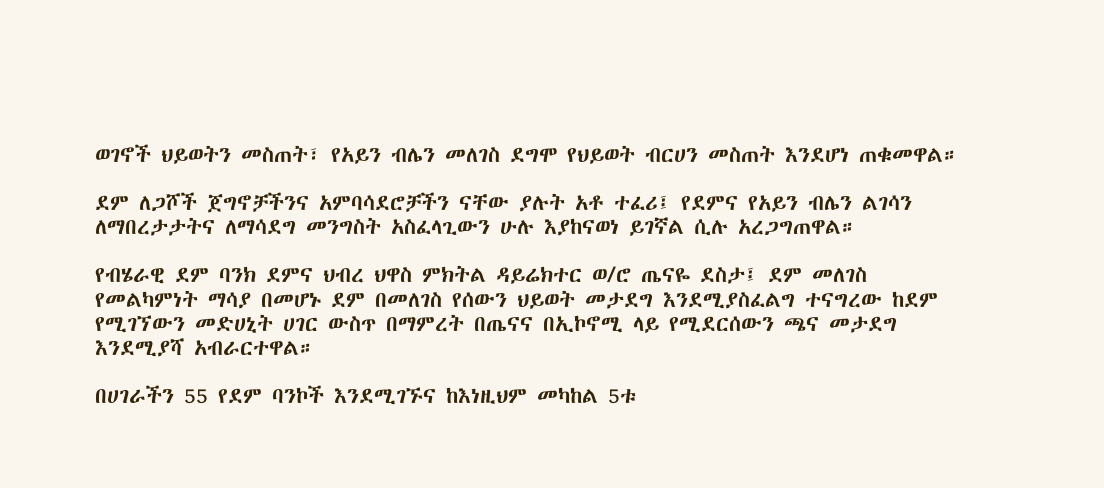ወገኖች ህይወትን መስጠት፣ የአይን ብሌን መለገስ ደግሞ የህይወት ብርሀን መስጠት እንደሆነ ጠቁመዋል።

ደም ለጋሾች ጀግኖቻችንና አምባሳደሮቻችን ናቸው ያሉት አቶ ተፈሪ፤ የደምና የአይን ብሌን ልገሳን ለማበረታታትና ለማሳደግ መንግስት አስፈላጊውን ሁሉ እያከናወነ ይገኛል ሲሉ አረጋግጠዋል።

የብሄራዊ ደም ባንክ ደምና ህብረ ህዋስ ምክትል ዳይሬክተር ወ/ሮ ጤናዬ ደስታ፤ ደም መለገስ የመልካምነት ማሳያ በመሆኑ ደም በመለገስ የሰውን ህይወት መታደግ እንደሚያስፈልግ ተናግረው ከደም የሚገኘውን መድሀኒት ሀገር ውስጥ በማምረት በጤናና በኢኮኖሚ ላይ የሚደርሰውን ጫና መታደግ እንደሚያሻ አብራርተዋል።

በሀገራችን 55 የደም ባንኮች እንደሚገኙና ከእነዚህም መካከል 5ቱ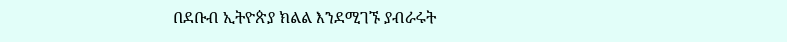በደቡብ ኢትዮጵያ ክልል እንደሚገኙ ያብራሩት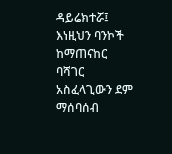ዳይሬክተሯ፤ እነዚህን ባንኮች ከማጠናከር ባሻገር አስፈላጊውን ደም ማሰባሰብ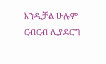እንዲቻል ሁሉም ርብርብ ሊያደርግ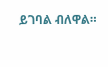ይገባል ብለዋል።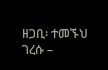ዘጋቢ፡ ተመኙህ ገረሱ –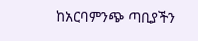ከአርባምንጭ ጣቢያችን